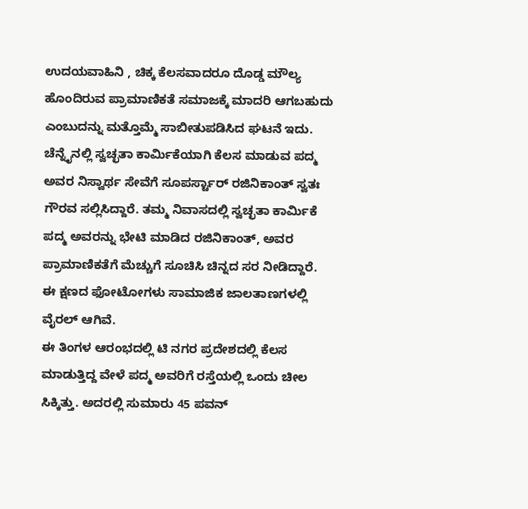ಉದಯವಾಹಿನಿ , ಚಿಕ್ಕ ಕೆಲಸವಾದರೂ ದೊಡ್ಡ ಮೌಲ್ಯ ಹೊಂದಿರುವ ಪ್ರಾಮಾಣಿಕತೆ ಸಮಾಜಕ್ಕೆ ಮಾದರಿ ಆಗಬಹುದು ಎಂಬುದನ್ನು ಮತ್ತೊಮ್ಮೆ ಸಾಬೀತುಪಡಿಸಿದ ಘಟನೆ ಇದು. ಚೆನ್ನೈನಲ್ಲಿ ಸ್ವಚ್ಛತಾ ಕಾರ್ಮಿಕೆಯಾಗಿ ಕೆಲಸ ಮಾಡುವ ಪದ್ಮ ಅವರ ನಿಸ್ವಾರ್ಥ ಸೇವೆಗೆ ಸೂಪರ್ಸ್ಟಾರ್ ರಜಿನಿಕಾಂತ್ ಸ್ವತಃ ಗೌರವ ಸಲ್ಲಿಸಿದ್ದಾರೆ. ತಮ್ಮ ನಿವಾಸದಲ್ಲಿ ಸ್ವಚ್ಛತಾ ಕಾರ್ಮಿಕೆ ಪದ್ಮ ಅವರನ್ನು ಭೇಟಿ ಮಾಡಿದ ರಜಿನಿಕಾಂತ್, ಅವರ ಪ್ರಾಮಾಣಿಕತೆಗೆ ಮೆಚ್ಚುಗೆ ಸೂಚಿಸಿ ಚಿನ್ನದ ಸರ ನೀಡಿದ್ದಾರೆ. ಈ ಕ್ಷಣದ ಫೋಟೋಗಳು ಸಾಮಾಜಿಕ ಜಾಲತಾಣಗಳಲ್ಲಿ ವೈರಲ್ ಆಗಿವೆ.
ಈ ತಿಂಗಳ ಆರಂಭದಲ್ಲಿ ಟಿ ನಗರ ಪ್ರದೇಶದಲ್ಲಿ ಕೆಲಸ ಮಾಡುತ್ತಿದ್ದ ವೇಳೆ ಪದ್ಮ ಅವರಿಗೆ ರಸ್ತೆಯಲ್ಲಿ ಒಂದು ಚೀಲ ಸಿಕ್ಕಿತ್ತು. ಅದರಲ್ಲಿ ಸುಮಾರು 45 ಪವನ್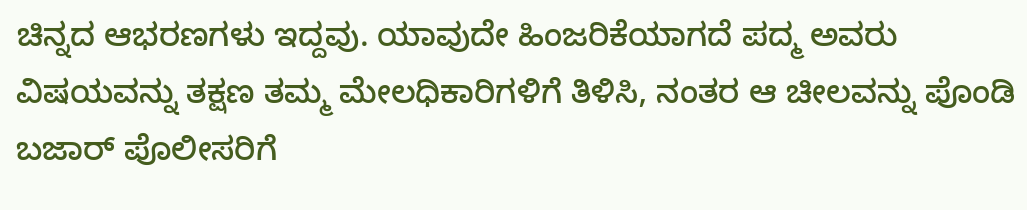ಚಿನ್ನದ ಆಭರಣಗಳು ಇದ್ದವು. ಯಾವುದೇ ಹಿಂಜರಿಕೆಯಾಗದೆ ಪದ್ಮ ಅವರು ವಿಷಯವನ್ನು ತಕ್ಷಣ ತಮ್ಮ ಮೇಲಧಿಕಾರಿಗಳಿಗೆ ತಿಳಿಸಿ, ನಂತರ ಆ ಚೀಲವನ್ನು ಪೊಂಡಿ ಬಜಾರ್ ಪೊಲೀಸರಿಗೆ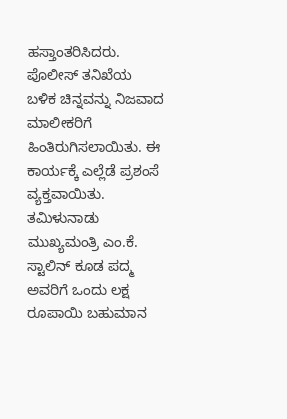ಹಸ್ತಾಂತರಿಸಿದರು. ಪೊಲೀಸ್ ತನಿಖೆಯ ಬಳಿಕ ಚಿನ್ನವನ್ನು ನಿಜವಾದ ಮಾಲೀಕರಿಗೆ ಹಿಂತಿರುಗಿಸಲಾಯಿತು. ಈ ಕಾರ್ಯಕ್ಕೆ ಎಲ್ಲೆಡೆ ಪ್ರಶಂಸೆ ವ್ಯಕ್ತವಾಯಿತು. ತಮಿಳುನಾಡು ಮುಖ್ಯಮಂತ್ರಿ ಎಂ.ಕೆ. ಸ್ಟಾಲಿನ್ ಕೂಡ ಪದ್ಮ ಅವರಿಗೆ ಒಂದು ಲಕ್ಷ ರೂಪಾಯಿ ಬಹುಮಾನ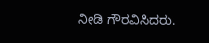ನೀಡಿ ಗೌರವಿಸಿದರು.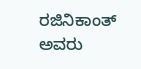ರಜಿನಿಕಾಂತ್ ಅವರು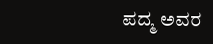ಪದ್ಮ ಅವರ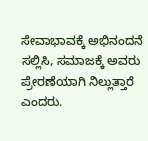ಸೇವಾಭಾವಕ್ಕೆ ಅಭಿನಂದನೆ ಸಲ್ಲಿಸಿ, ಸಮಾಜಕ್ಕೆ ಅವರು ಪ್ರೇರಣೆಯಾಗಿ ನಿಲ್ಲುತ್ತಾರೆ ಎಂದರು.